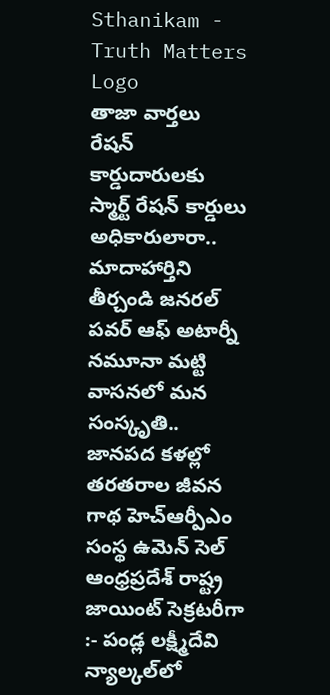Sthanikam - Truth Matters
Logo
తాజా వార్తలు
రేషన్ కార్డుదారులకు స్మార్ట్ రేషన్ కార్డులు అధికారులారా.. మాదాహార్తిని తీర్చండి జనరల్ పవర్ ఆఫ్ అటార్నీ నమూనా మట్టి వాసనలో మన సంస్కృతి.. జానపద కళల్లో తరతరాల జీవన గాథ హెచ్ఆర్పీఎం సంస్థ ఉమెన్ సెల్ ఆంధ్రప్రదేశ్ రాష్ట్ర జాయింట్ సెక్రటరీగా :- పండ్ల లక్ష్మీదేవి న్యాల్కల్‌లో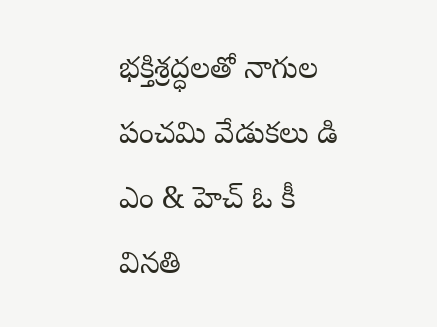భక్తిశ్రద్ధలతో నాగుల పంచమి వేడుకలు డి ఎం & హెచ్ ఓ కీ వినతి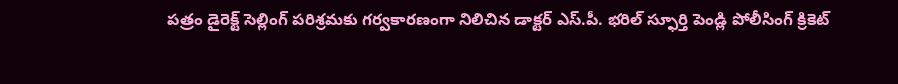పత్రం డైరెక్ట్ సెల్లింగ్ పరిశ్రమకు గర్వకారణంగా నిలిచిన డాక్టర్ ఎస్.పీ. భరిల్ స్ఫూర్తి పెండ్లి పోలీసింగ్ క్రికెట్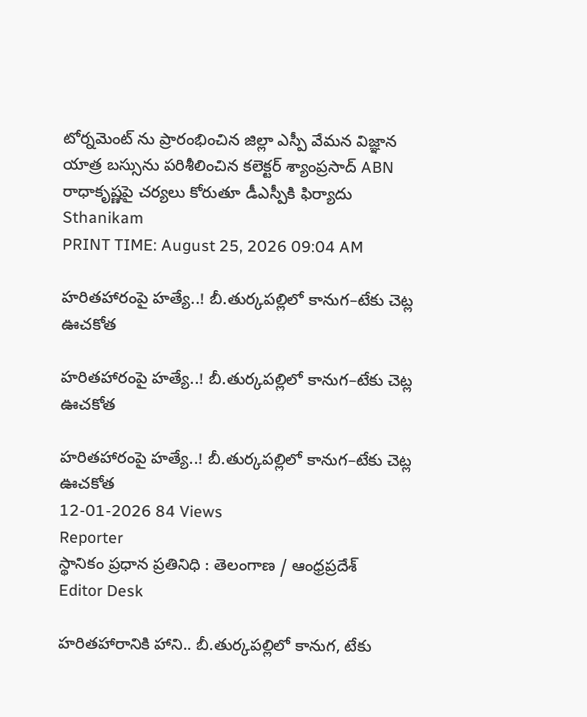టోర్నమెంట్ ను ప్రారంభించిన జిల్లా ఎస్పీ వేమన విజ్ఞాన యాత్ర బస్సును పరిశీలించిన కలెక్టర్ శ్యాంప్రసాద్ ABN రాధాకృష్ణపై చర్యలు కోరుతూ డీఎస్పీకి ఫిర్యాదు
Sthanikam
PRINT TIME: August 25, 2026 09:04 AM

హరితహారంపై హత్యే..! బీ.తుర్కపల్లిలో కానుగ–టేకు చెట్ల ఊచకోత

హరితహారంపై హత్యే..! బీ.తుర్కపల్లిలో కానుగ–టేకు చెట్ల ఊచకోత

హరితహారంపై హత్యే..! బీ.తుర్కపల్లిలో కానుగ–టేకు చెట్ల ఊచకోత
12-01-2026 84 Views
Reporter
స్థానికం ప్రధాన ప్రతినిధి : తెలంగాణ / ఆంధ్రప్రదేశ్
Editor Desk

హరితహారానికి హాని.. బీ.తుర్కపల్లిలో కానుగ, టేకు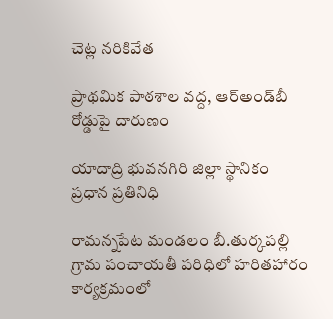చెట్ల నరికివేత

ప్రాథమిక పాఠశాల వద్ద, ఆర్‌అండ్‌బీ రోడ్డుపై దారుణం

యాదాద్రి భువనగిరి జిల్లా స్థానికం ప్రధాన ప్రతినిధి

రామన్నపేట మండలం బీ.తుర్కపల్లి గ్రామ పంచాయతీ పరిధిలో హరితహారం కార్యక్రమంలో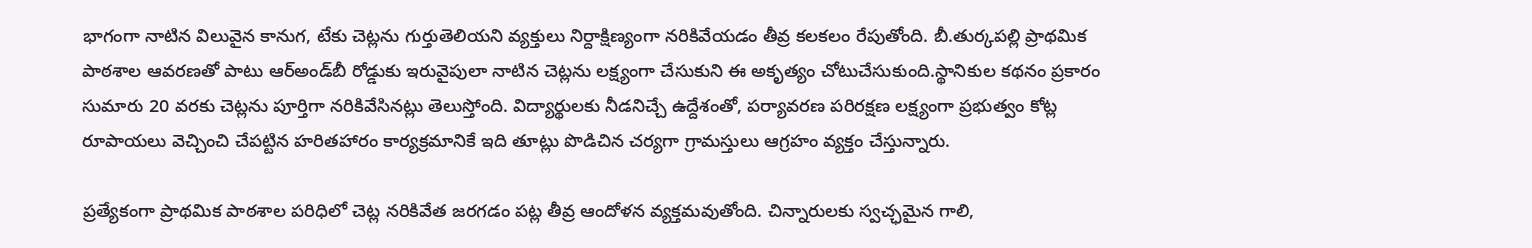భాగంగా నాటిన విలువైన కానుగ, టేకు చెట్లను గుర్తుతెలియని వ్యక్తులు నిర్దాక్షిణ్యంగా నరికివేయడం తీవ్ర కలకలం రేపుతోంది. బీ.తుర్కపల్లి ప్రాథమిక పాఠశాల ఆవరణతో పాటు ఆర్‌అండ్‌బీ రోడ్డుకు ఇరువైపులా నాటిన చెట్లను లక్ష్యంగా చేసుకుని ఈ అకృత్యం చోటుచేసుకుంది.స్థానికుల కథనం ప్రకారం సుమారు 20 వరకు చెట్లను పూర్తిగా నరికివేసినట్లు తెలుస్తోంది. విద్యార్థులకు నీడనిచ్చే ఉద్దేశంతో, పర్యావరణ పరిరక్షణ లక్ష్యంగా ప్రభుత్వం కోట్ల రూపాయలు వెచ్చించి చేపట్టిన హరితహారం కార్యక్రమానికే ఇది తూట్లు పొడిచిన చర్యగా గ్రామస్తులు ఆగ్రహం వ్యక్తం చేస్తున్నారు.

ప్రత్యేకంగా ప్రాథమిక పాఠశాల పరిధిలో చెట్ల నరికివేత జరగడం పట్ల తీవ్ర ఆందోళన వ్యక్తమవుతోంది. చిన్నారులకు స్వచ్ఛమైన గాలి,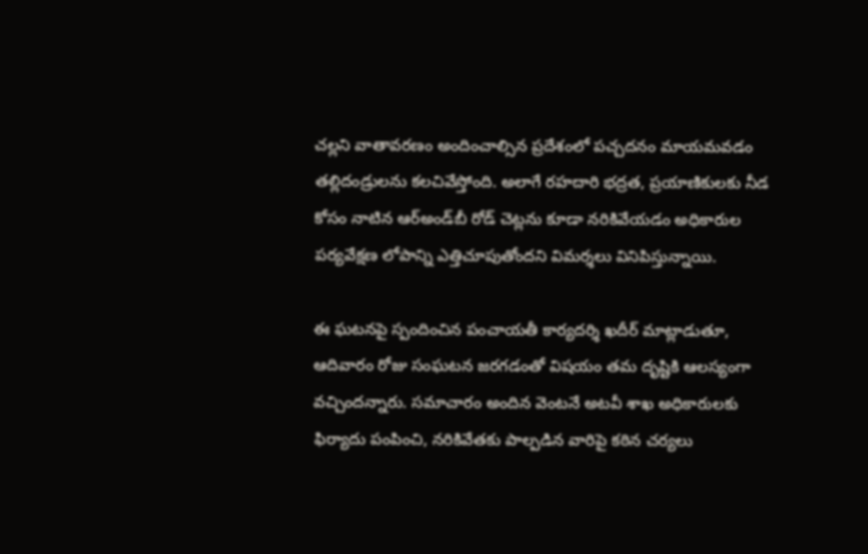చల్లని వాతావరణం అందించాల్సిన ప్రదేశంలో పచ్చదనం మాయమవడం తల్లిదండ్రులను కలచివేస్తోంది. అలాగే రహదారి భద్రత, ప్రయాణికులకు నీడ కోసం నాటిన ఆర్‌అండ్‌బీ రోడ్ చెట్లను కూడా నరికివేయడం అధికారుల పర్యవేక్షణ లోపాన్ని ఎత్తిచూపుతోందని విమర్శలు వినిపిస్తున్నాయి.

ఈ ఘటనపై స్పందించిన పంచాయతీ కార్యదర్శి ఖదీర్ మాట్లాడుతూ, ఆదివారం రోజు సంఘటన జరగడంతో విషయం తమ దృష్టికి ఆలస్యంగా వచ్చిందన్నారు. సమాచారం అందిన వెంటనే అటవీ శాఖ అధికారులకు ఫిర్యాదు పంపించి, నరికివేతకు పాల్పడిన వారిపై కఠిన చర్యలు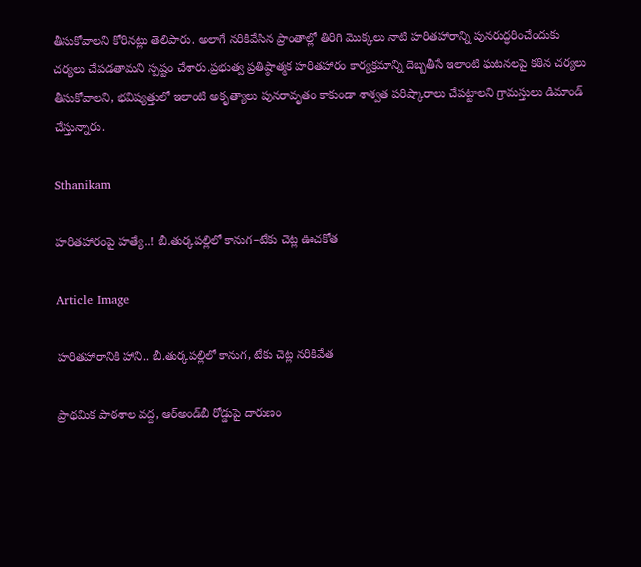తీసుకోవాలని కోరినట్లు తెలిపారు. అలాగే నరికివేసిన ప్రాంతాల్లో తిరిగి మొక్కలు నాటి హరితహారాన్ని పునరుద్ధరించేందుకు చర్యలు చేపడతామని స్పష్టం చేశారు.ప్రభుత్వ ప్రతిష్ఠాత్మక హరితహారం కార్యక్రమాన్ని దెబ్బతీసే ఇలాంటి ఘటనలపై కఠిన చర్యలు తీసుకోవాలని, భవిష్యత్తులో ఇలాంటి అకృత్యాలు పునరావృతం కాకుండా శాశ్వత పరిష్కారాలు చేపట్టాలని గ్రామస్తులు డిమాండ్ చేస్తున్నారు.

Sthanikam

హరితహారంపై హత్యే..! బీ.తుర్కపల్లిలో కానుగ–టేకు చెట్ల ఊచకోత

Article Image

హరితహారానికి హాని.. బీ.తుర్కపల్లిలో కానుగ, టేకు చెట్ల నరికివేత

ప్రాథమిక పాఠశాల వద్ద, ఆర్‌అండ్‌బీ రోడ్డుపై దారుణం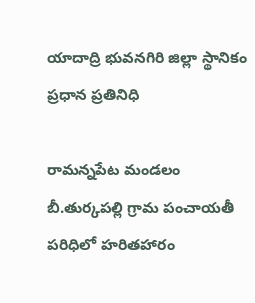యాదాద్రి భువనగిరి జిల్లా స్థానికం ప్రధాన ప్రతినిధి

రామన్నపేట మండలం బీ.తుర్కపల్లి గ్రామ పంచాయతీ పరిధిలో హరితహారం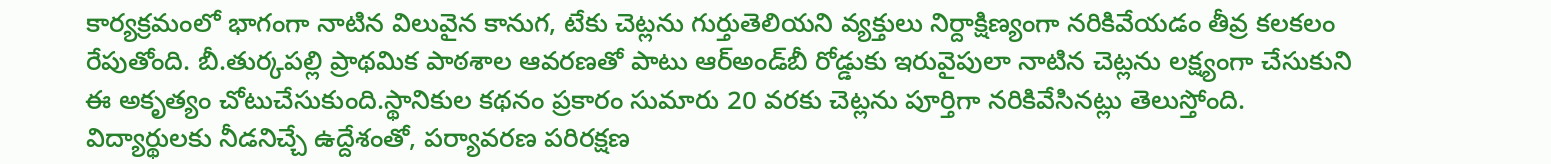కార్యక్రమంలో భాగంగా నాటిన విలువైన కానుగ, టేకు చెట్లను గుర్తుతెలియని వ్యక్తులు నిర్దాక్షిణ్యంగా నరికివేయడం తీవ్ర కలకలం రేపుతోంది. బీ.తుర్కపల్లి ప్రాథమిక పాఠశాల ఆవరణతో పాటు ఆర్‌అండ్‌బీ రోడ్డుకు ఇరువైపులా నాటిన చెట్లను లక్ష్యంగా చేసుకుని ఈ అకృత్యం చోటుచేసుకుంది.స్థానికుల కథనం ప్రకారం సుమారు 20 వరకు చెట్లను పూర్తిగా నరికివేసినట్లు తెలుస్తోంది. విద్యార్థులకు నీడనిచ్చే ఉద్దేశంతో, పర్యావరణ పరిరక్షణ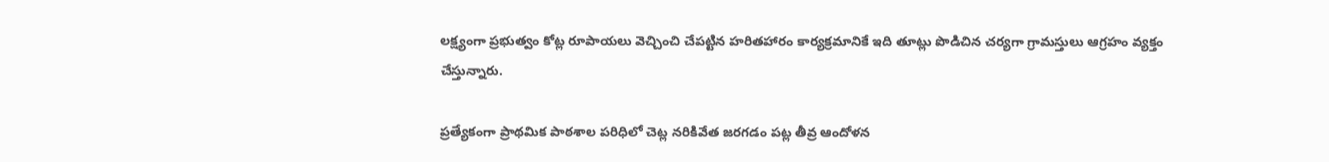లక్ష్యంగా ప్రభుత్వం కోట్ల రూపాయలు వెచ్చించి చేపట్టిన హరితహారం కార్యక్రమానికే ఇది తూట్లు పొడిచిన చర్యగా గ్రామస్తులు ఆగ్రహం వ్యక్తం చేస్తున్నారు.

ప్రత్యేకంగా ప్రాథమిక పాఠశాల పరిధిలో చెట్ల నరికివేత జరగడం పట్ల తీవ్ర ఆందోళన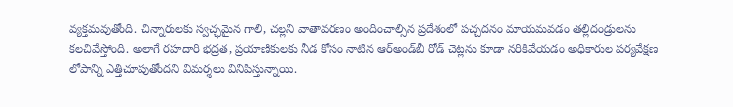వ్యక్తమవుతోంది. చిన్నారులకు స్వచ్ఛమైన గాలి, చల్లని వాతావరణం అందించాల్సిన ప్రదేశంలో పచ్చదనం మాయమవడం తల్లిదండ్రులను కలచివేస్తోంది. అలాగే రహదారి భద్రత, ప్రయాణికులకు నీడ కోసం నాటిన ఆర్‌అండ్‌బీ రోడ్ చెట్లను కూడా నరికివేయడం అధికారుల పర్యవేక్షణ లోపాన్ని ఎత్తిచూపుతోందని విమర్శలు వినిపిస్తున్నాయి.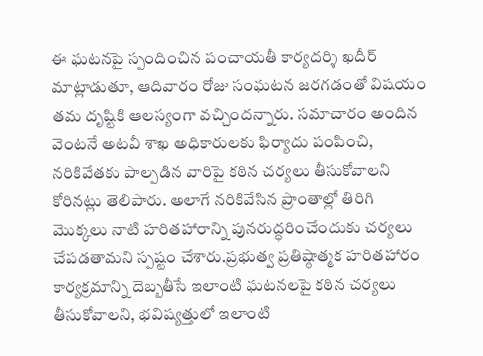ఈ ఘటనపై స్పందించిన పంచాయతీ కార్యదర్శి ఖదీర్ మాట్లాడుతూ, ఆదివారం రోజు సంఘటన జరగడంతో విషయం తమ దృష్టికి ఆలస్యంగా వచ్చిందన్నారు. సమాచారం అందిన వెంటనే అటవీ శాఖ అధికారులకు ఫిర్యాదు పంపించి, నరికివేతకు పాల్పడిన వారిపై కఠిన చర్యలు తీసుకోవాలని కోరినట్లు తెలిపారు. అలాగే నరికివేసిన ప్రాంతాల్లో తిరిగి మొక్కలు నాటి హరితహారాన్ని పునరుద్ధరించేందుకు చర్యలు చేపడతామని స్పష్టం చేశారు.ప్రభుత్వ ప్రతిష్ఠాత్మక హరితహారం కార్యక్రమాన్ని దెబ్బతీసే ఇలాంటి ఘటనలపై కఠిన చర్యలు తీసుకోవాలని, భవిష్యత్తులో ఇలాంటి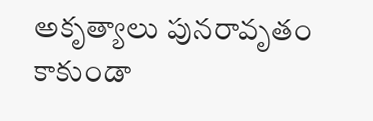అకృత్యాలు పునరావృతం కాకుండా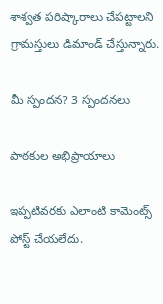శాశ్వత పరిష్కారాలు చేపట్టాలని గ్రామస్తులు డిమాండ్ చేస్తున్నారు.

మీ స్పందన? 3 స్పందనలు

పాఠకుల అభిప్రాయాలు

ఇప్పటివరకు ఎలాంటి కామెంట్స్ పోస్ట్ చేయలేదు.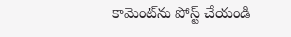కామెంట్‌ను పోస్ట్ చేయండి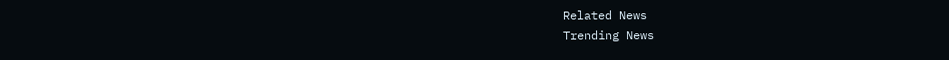Related News
Trending News